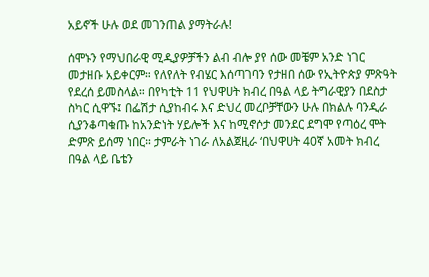አይኖች ሁሉ ወደ መገንጠል ያማትራሉ!

ሰሞኑን የማህበራዊ ሚዲያዎቻችን ልብ ብሎ ያየ ሰው መቼም አንድ ነገር መታዘቡ አይቀርም። የለየለት የብሄር እሰጣገባን የታዘበ ሰው የኢትዮጵያ ምጽዓት የደረሰ ይመስላል። በየካቲት 11 የህዋሀት ክብረ በዓል ላይ ትግራዊያን በደስታ ስካር ሲዋኙ፤ በፌሽታ ሲያከብሩ እና ድህረ መረቦቻቸውን ሁሉ በክልሉ ባንዲራ ሲያንቆጣቁጡ ከአንድነት ሃይሎች እና ከሚኖሶታ መንደር ደግሞ የጣዕረ ሞት ድምጽ ይሰማ ነበር። ታምራት ነገራ ለአልጀዚራ ‘በህዋሀት 40ኛ አመት ክብረ በዓል ላይ ቤቴን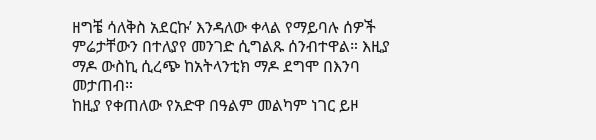ዘግቼ ሳለቅስ አደርኩ’ እንዳለው ቀላል የማይባሉ ሰዎች ምሬታቸውን በተለያየ መንገድ ሲግልጹ ሰንብተዋል። እዚያ ማዶ ውስኪ ሲረጭ ከአትላንቲክ ማዶ ደግሞ በእንባ መታጠብ።
ከዚያ የቀጠለው የአድዋ በዓልም መልካም ነገር ይዞ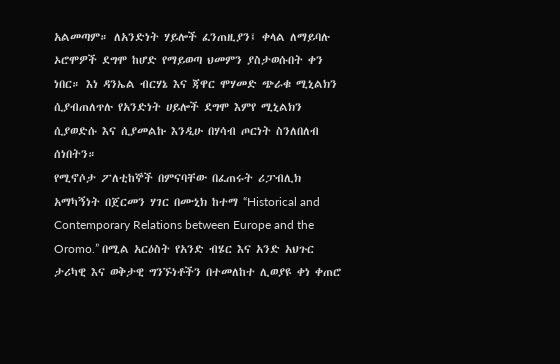አልመጣም። ለአንድነት ሃይሎች ፈንጠዚያን፤ ቀላል ለማይባሉ ኦሮሞዎች ደግሞ ከሆድ የማይወጣ ህመምን ያስታወሱበት ቀን ነበር። እነ ዳንኤል ብርሃኔ እና ጃዋር ሞሃመድ ጭራቁ ሚኒልክን ሲያብጠለጥሉ የአንድነት ሀይሎች ደግሞ እምየ ሚኒልክን ሲያወድሱ እና ሲያመልኩ እንዲሁ በሃሳብ ጦርነት ስንለበለብ ሰነበትን።
የሚኖሶታ ፖለቲከኞች በምናባቸው በፈጠሩት ሪፓብሊክ አማካኝነት በጀርመን ሃገር በሙኒክ ከተማ “Historical and Contemporary Relations between Europe and the Oromo.” በሚል አርዕስት የአንድ ብሄር እና አንድ አህጉር ታሪካዊ እና ወቅታዊ ግንኙነቶችን በተመለከተ ሊወያዩ ቀነ ቀጠሮ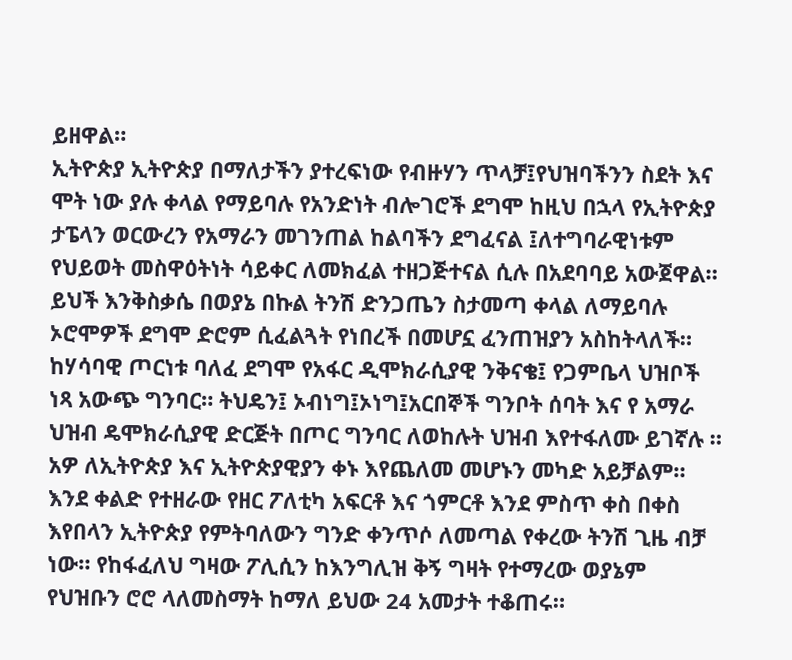ይዘዋል።
ኢትዮጵያ ኢትዮጵያ በማለታችን ያተረፍነው የብዙሃን ጥላቻ፤የህዝባችንን ስደት እና ሞት ነው ያሉ ቀላል የማይባሉ የአንድነት ብሎገሮች ደግሞ ከዚህ በኋላ የኢትዮጵያ ታፔላን ወርውረን የአማራን መገንጠል ከልባችን ደግፈናል ፤ለተግባራዊነቱም የህይወት መስዋዕትነት ሳይቀር ለመክፈል ተዘጋጅተናል ሲሉ በአደባባይ አውጀዋል። ይህች እንቅስቃሴ በወያኔ በኩል ትንሽ ድንጋጤን ስታመጣ ቀላል ለማይባሉ ኦሮሞዎች ደግሞ ድሮም ሲፈልጓት የነበረች በመሆኗ ፈንጠዝያን አስከትላለች።
ከሃሳባዊ ጦርነቱ ባለፈ ደግሞ የአፋር ዲሞክራሲያዊ ንቅናቄ፤ የጋምቤላ ህዝቦች ነጻ አውጭ ግንባር። ትህዴን፤ ኦብነግ፤ኦነግ፤አርበኞች ግንቦት ሰባት እና የ አማራ ህዝብ ዴሞክራሲያዊ ድርጅት በጦር ግንባር ለወከሉት ህዝብ እየተፋለሙ ይገኛሉ ።
አዎ ለኢትዮጵያ እና ኢትዮጵያዊያን ቀኑ እየጨለመ መሆኑን መካድ አይቻልም። እንደ ቀልድ የተዘራው የዘር ፖለቲካ አፍርቶ እና ጎምርቶ እንደ ምስጥ ቀስ በቀስ እየበላን ኢትዮጵያ የምትባለውን ግንድ ቀንጥሶ ለመጣል የቀረው ትንሽ ጊዜ ብቻ ነው። የከፋፈለህ ግዛው ፖሊሲን ከእንግሊዝ ቅኝ ግዛት የተማረው ወያኔም የህዝቡን ሮሮ ላለመስማት ከማለ ይህው 24 አመታት ተቆጠሩ።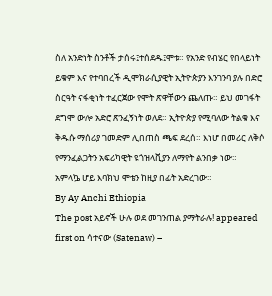ስለ አንድነት ስንቶች ታሰሩ፤ተሰደዱ፤ሞቱ። የአንድ የብሄር የበላይነት ይቁም እና የተባበረች ዲሞክራሲያዊት ኢትዮጵያን እንገንባ ያሉ በድሮ ስርዓት ናፋቂነት ተፈርጀው የሞት ጽዋቸውን ጨለጡ። ይህ መገፋት ደግሞ ውሎ አድሮ ጽንፈኝነት ወለደ። ኢትዮጵያ የሚባለው ትልቁ እና ቅዱሱ ማሰሪያ ገመድም ሊበጠስ ጫፍ ደረሰ። እነሆ በመሪር ለቅሶ የማንፈልጋትን አፍሪካዊት ዩጎዝላቪያን ለማየት ልንበቃ ነው።
አምላኴ ሆይ እባክህ ሞቴን ከዚያ በፊት አድረገው።
By Ay Anchi Ethiopia
The post አይኖች ሁሉ ወደ መገንጠል ያማትራሉ! appeared first on ሳተናው (Satenaw) –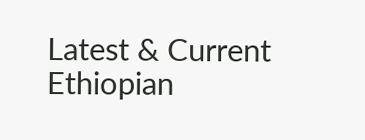Latest & Current Ethiopian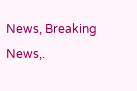News, Breaking News,.